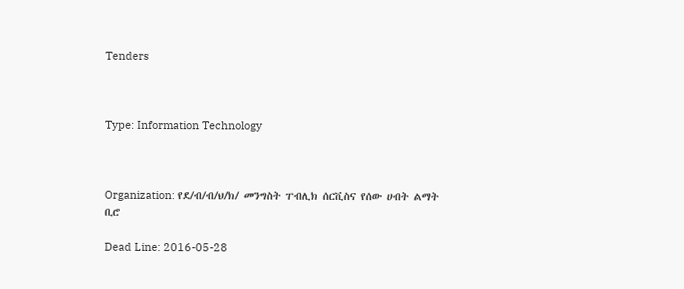Tenders



Type: Information Technology



Organization: የደ/ብ/ብ/ህ/ክ/ መንግስት ፐብሊክ ሰርቪስና የሰው ሀብት ልማት ቢሮ

Dead Line: 2016-05-28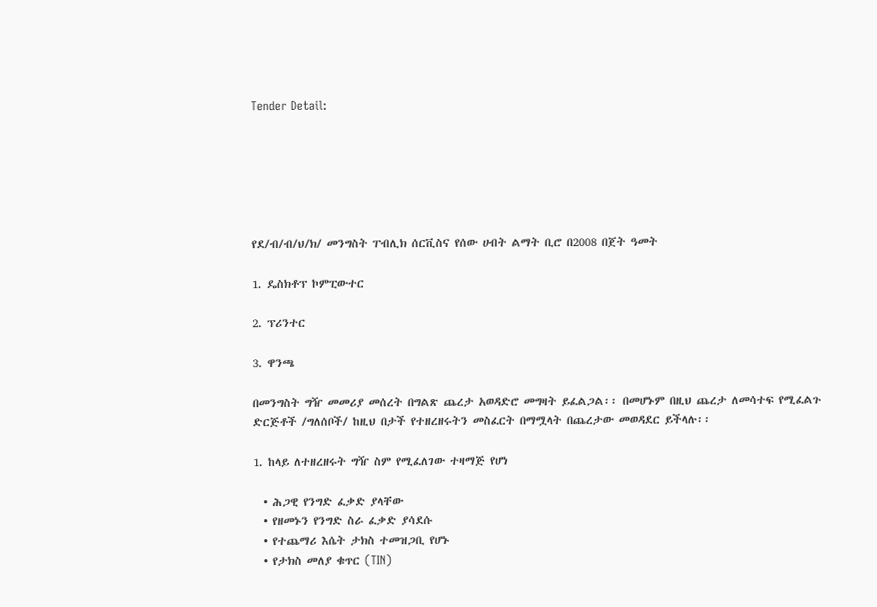Tender Detail:






የደ/ብ/ብ/ህ/ክ/ መንግስት ፐብሊክ ሰርቪስና የሰው ሀብት ልማት ቢሮ በ2008 በጀት ዓመት

1. ዴስክቶፕ ኮምፒውተር

2. ፕሪንተር

3. ዋንጫ

በመንግስት ግዥ መመሪያ መሰረት በግልጽ ጨረታ አወዳድሮ መግዛት ይፈልጋል፡፡ በመሆኑም በዚህ ጨረታ ለመሳተፍ የሚፈልጉ ድርጅቶች /ግለሰቦች/ ከዚህ በታች የተዘረዘሩትን መስፈርት በማሟላት በጨረታው መወዳደር ይችላሉ፡፡

1. ከላይ ለተዘረዘሩት ግዥ ስም የሚፈለገው ተዛማጅ የሆነ

  • ሕጋዊ የንግድ ፈቃድ ያላቸው
  • የዘመኑን የንግድ ስራ ፈቃድ ያሳደሱ
  • የተጨማሪ እሴት ታክስ ተመዝጋቢ የሆኑ
  • የታክስ መለያ ቁጥር (TIN)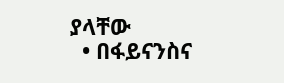ያላቸው
  • በፋይናንስና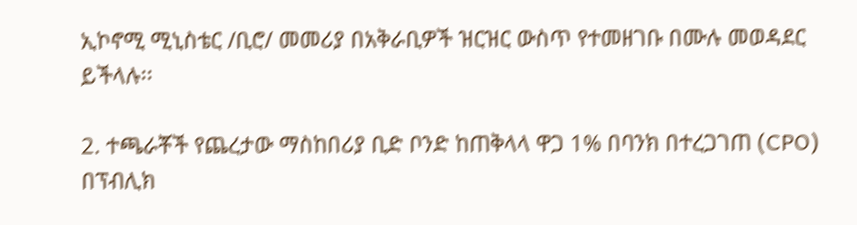ኢኮኖሚ ሚኒስቴር /ቢሮ/ መመሪያ በአቅራቢዎች ዝርዝር ውስጥ የተመዘገቡ በሙሉ መወዳደር ይችላሉ፡፡

2. ተጫራቾች የጨረታው ማስከበሪያ ቢድ ቦንድ ከጠቅላላ ዋጋ 1% በባንክ በተረጋገጠ (CPO) በፕብሊክ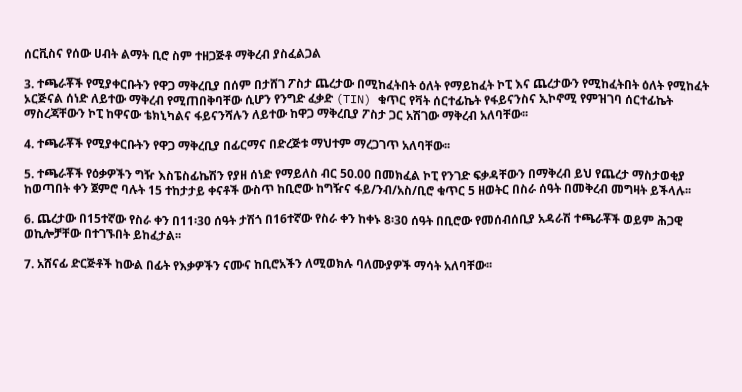ሰርቪስና የሰው ሀብት ልማት ቢሮ ስም ተዘጋጅቶ ማቅረብ ያስፈልጋል

3. ተጫራቾች የሚያቀርቡትን የዋጋ ማቅረቢያ በሰም በታሸገ ፖስታ ጨረታው በሚከፈትበት ዕለት የማይከፈት ኮፒ እና ጨረታውን የሚከፈትበት ዕለት የሚከፈት ኦርጅናል ሰነድ ለይተው ማቅረብ የሚጠበቅባቸው ሲሆን የንግድ ፈቃድ (TIN) ቁጥር የቫት ሰርተፊኬት የፋይናንስና ኢኮኖሚ የምዝገባ ሰርተፊኬት ማስረጃቸውን ኮፒ ከዋናው ቴክኒካልና ፋይናንሻሉን ለይተው ከዋጋ ማቅረቢያ ፖስታ ጋር አሽገው ማቅረብ አለባቸው፡፡

4. ተጫራቾች የሚያቀርቡትን የዋጋ ማቅረቢያ በፊርማና በድረጅቱ ማህተም ማረጋገጥ አለባቸው፡፡

5. ተጫራቾች የዕቃዎችን ግዥ እስፔስፊኬሽን የያዘ ሰነድ የማይለስ ብር 50.00 በመክፈል ኮፒ የንገድ ፍቃዳቸውን በማቅረብ ይህ የጨረታ ማስታወቂያ ከወጣበት ቀን ጀምሮ ባሉት 15 ተከታታይ ቀናቶች ውስጥ ከቢሮው ከግዥና ፋይ/ንብ/አስ/ቢሮ ቁጥር 5 ዘወትር በስራ ሰዓት በመቅረብ መግዛት ይችላሉ፡፡

6. ጨረታው በ15ተኛው የስራ ቀን በ11፡30 ሰዓት ታሽጎ በ16ተኛው የስራ ቀን ከቀኑ 8፡30 ሰዓት በቢሮው የመሰብሰቢያ አዳራሽ ተጫራቾች ወይም ሕጋዊ ወኪሎቻቸው በተገኙበት ይከፈታል፡፡

7. አሸናፊ ድርጅቶች ከውል በፊት የእቃዎችን ናሙና ከቢሮአችን ለሚወክሉ ባለሙያዎች ማሳት አለባቸው፡፡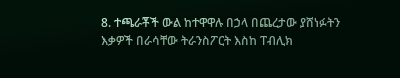8. ተጫራቾች ውል ከተዋዋሉ በኃላ በጨረታው ያሸነፉትን እቃዎች በራሳቸው ትራንስፖርት እስከ ፐብሊክ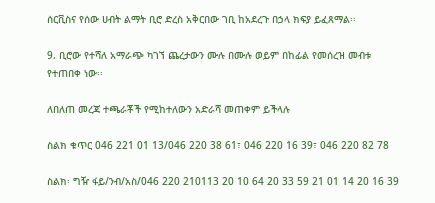ሰርቪስና የሰው ሀብት ልማት ቢሮ ድረስ አቅርበው ገቢ ከአደረጉ በኃላ ክፍያ ይፈጸማል፡፡

9. ቢሮው የተሻለ አማራጭ ካገኘ ጨረታውን ሙሉ በሙሉ ወይም በከፊል የመሰረዝ መብቱ የተጠበቀ ነው፡፡

ለበለጠ መረጃ ተጫራቾች የሚከተለውን አድራሻ መጠቀም ይችላሉ

ስልክ ቁጥር 046 221 01 13/046 220 38 61፣ 046 220 16 39፣ 046 220 82 78

ስልክ፡ ግዥ ፋይ/ንብ/አስ/046 220 210113 20 10 64 20 33 59 21 01 14 20 16 39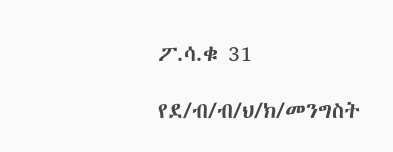ፖ.ሳ.ቁ 31

የደ/ብ/ብ/ህ/ክ/መንግስት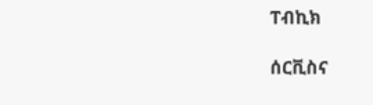ፐብኪክ

ሰርቪስና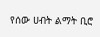የሰው ሀብት ልማት ቢሮ